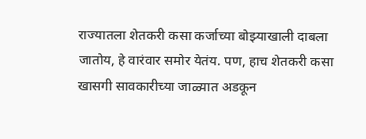राज्यातला शेतकरी कसा कर्जाच्या बोझ्याखाली दाबला जातोय, हे वारंवार समोर येतंय. पण, हाच शेतकरी कसा खासगी सावकारीच्या जाळ्यात अडकून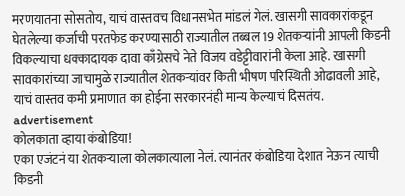मरणयातना सोसतोय, याचं वास्तवच विधानसभेत मांडलं गेलं. खासगी सावकारांकडून घेतलेल्या कर्जाची परतफेड करण्यासाठी राज्यातील तब्बल 19 शेतकऱ्यांनी आपली किडनी विकल्याचा धक्कादायक दावा काँग्रेसचे नेते विजय वडेट्टीवारांनी केला आहे. खासगी सावकारांच्या जाचामुळे राज्यातील शेतकऱ्यांवर किती भीषण परिस्थिती ओढावली आहे, याचं वास्तव कमी प्रमाणात का होईना सरकारनंही मान्य केल्याचं दिसतंय.
advertisement
कोलकाता व्हाया कंबोडिया!
एका एजंटनं या शेतकऱ्याला कोलकात्याला नेलं. त्यानंतर कंबोडिया देशात नेऊन त्याची किडनी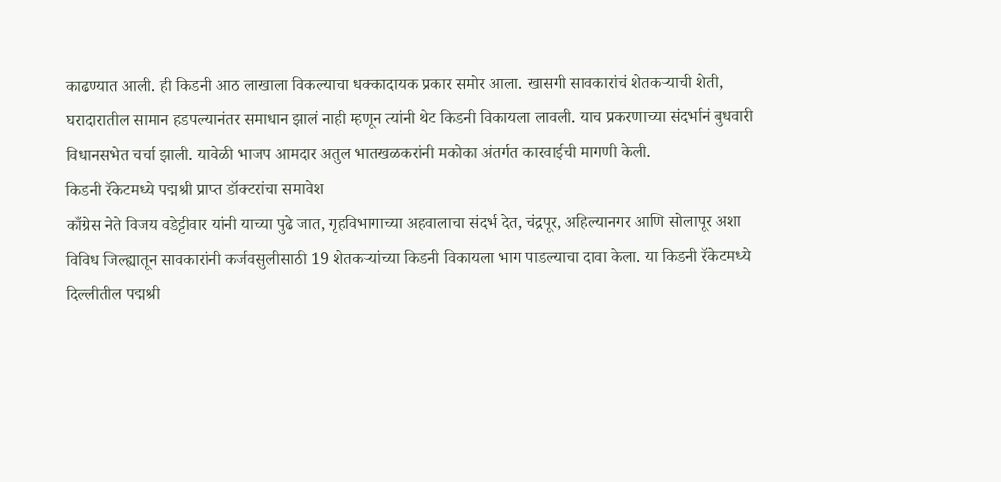काढण्यात आली. ही किडनी आठ लाखाला विकल्याचा धक्कादायक प्रकार समोर आला. खासगी सावकारांचं शेतकऱ्याची शेती, घरादारातील सामान हडपल्यानंतर समाधान झालं नाही म्हणून त्यांनी थेट किडनी विकायला लावली. याच प्रकरणाच्या संदर्भानं बुधवारी विधानसभेत चर्चा झाली. यावेळी भाजप आमदार अतुल भातखळकरांनी मकोका अंतर्गत कारवाईची मागणी केली.
किडनी रॅकेटमध्ये पद्मश्री प्राप्त डॉक्टरांचा समावेश
काँग्रेस नेते विजय वडेट्टीवार यांनी याच्या पुढे जात, गृहविभागाच्या अहवालाचा संदर्भ देत, चंद्रपूर, अहिल्यानगर आणि सोलापूर अशा विविध जिल्ह्यातून सावकारांनी कर्जवसुलीसाठी 19 शेतकऱ्यांच्या किडनी विकायला भाग पाडल्याचा दावा केला. या किडनी रॅकेटमध्ये दिल्लीतील पद्मश्री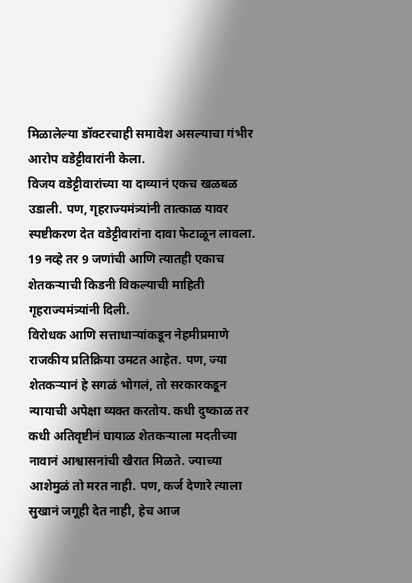मिळालेल्या डॉक्टरचाही समावेश असल्याचा गंभीर आरोप वडेट्टीवारांनी केला.
विजय वडेट्टीवारांच्या या दाव्यानं एकच खळबळ उडाली. पण, गृहराज्यमंत्र्यांनी तात्काळ यावर स्पष्टीकरण देत वडेट्टीवारांना दावा फेटाळून लावला. 19 नव्हे तर 9 जणांची आणि त्यातही एकाच शेतकऱ्याची किडनी विकल्याची माहिती गृहराज्यमंत्र्यांनी दिली.
विरोधक आणि सत्ताधाऱ्यांकडून नेहमीप्रमाणे राजकीय प्रतिक्रिया उमटत आहेत. पण, ज्या शेतकऱ्यानं हे सगळं भोगलं, तो सरकारकडून न्यायाची अपेक्षा व्यक्त करतोय. कधी दुष्काळ तर कधी अतिवृष्टीनं घायाळ शेतकऱ्याला मदतीच्या नावानं आश्वासनांची खैरात मिळते. ज्याच्या आशेमुळं तो मरत नाही. पण, कर्ज देणारे त्याला सुखानं जगूही देत नाही, हेच आज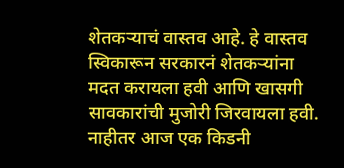शेतकऱ्याचं वास्तव आहे. हे वास्तव स्विकारून सरकारनं शेतकऱ्यांना मदत करायला हवी आणि खासगी सावकारांची मुजोरी जिरवायला हवी. नाहीतर आज एक किडनी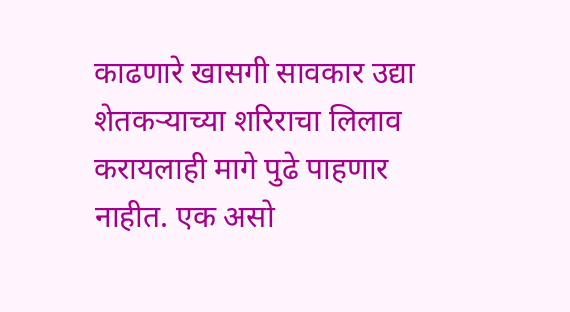काढणारे खासगी सावकार उद्या शेतकऱ्याच्या शरिराचा लिलाव करायलाही मागे पुढे पाहणार नाहीत. एक असो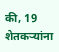की, 19 शेतकऱ्यांना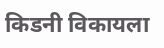किडनी विकायला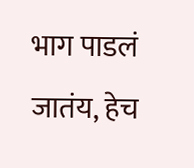भाग पाडलं जातंय, हेच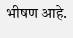भीषण आहे.